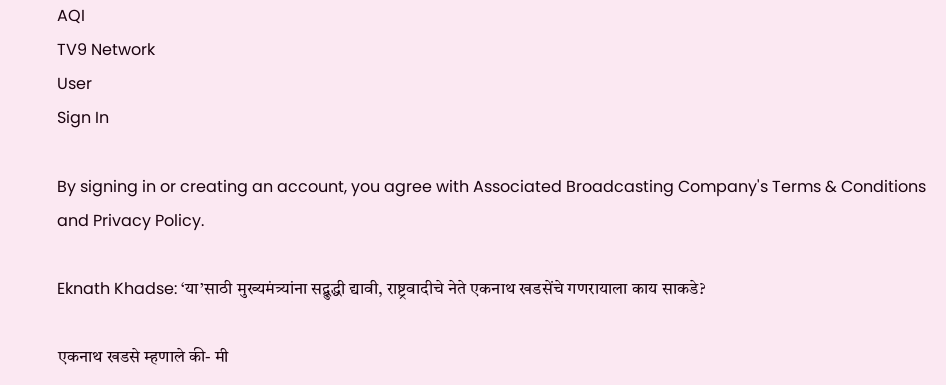AQI
TV9 Network
User
Sign In

By signing in or creating an account, you agree with Associated Broadcasting Company's Terms & Conditions and Privacy Policy.

Eknath Khadse: ‘या’साठी मुख्यमंत्र्यांना सद्बुद्धी द्यावी, राष्ट्रवादीचे नेते एकनाथ खडसेंचे गणरायाला काय साकडे?

एकनाथ खडसे म्हणाले की- मी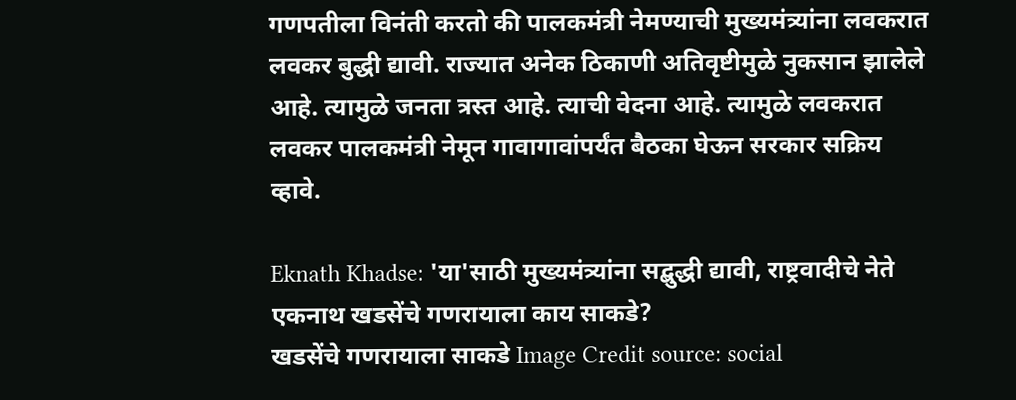गणपतीला विनंती करतो की पालकमंत्री नेमण्याची मुख्यमंत्र्यांना लवकरात लवकर बुद्धी द्यावी. राज्यात अनेक ठिकाणी अतिवृष्टीमुळे नुकसान झालेले आहे. त्यामुळे जनता त्रस्त आहे. त्याची वेदना आहे. त्यामुळे लवकरात लवकर पालकमंत्री नेमून गावागावांपर्यंत बैठका घेऊन सरकार सक्रिय व्हावे.

Eknath Khadse: 'या'साठी मुख्यमंत्र्यांना सद्बुद्धी द्यावी, राष्ट्रवादीचे नेते एकनाथ खडसेंचे गणरायाला काय साकडे?
खडसेंचे गणरायाला साकडे Image Credit source: social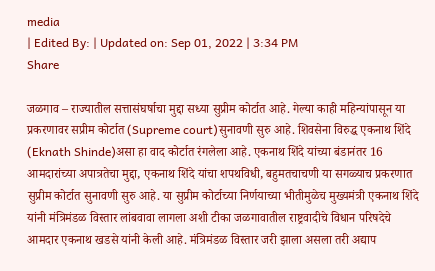media
| Edited By: | Updated on: Sep 01, 2022 | 3:34 PM
Share

जळगाव – राज्यातील सत्तासंघर्षाचा मुद्दा सध्या सुप्रीम कोर्टात आहे. गेल्या काही महिन्यांपासून या प्रकरणावर सप्रीम कोर्टात (Supreme court)सुनावणी सुरु आहे. शिवसेना विरुद्ध एकनाथ शिंदे (Eknath Shinde)असा हा वाद कोर्टात रंगलेला आहे. एकनाथ शिंदे यांच्या बंडानंतर 16 आमदारांच्या अपात्रतेचा मुद्दा, एकनाथ शिंदे यांचा शपथविधी, बहुमतचाचणी या सगळ्याच प्रकरणात सुप्रीम कोर्टात सुनावणी सुरु आहे. या सुप्रीम कोर्टाच्या निर्णयाच्या भीतीमुळेच मुख्यमंत्री एकनाथ शिंदे यांनी मंत्रिमंडळ विस्तार लांबवावा लागला अशी टीका जळगावातील राष्ट्रवादीचे विधान परिषदेचे आमदार एकनाथ खडसे यांनी केली आहे. मंत्रिमंडळ विस्तार जरी झाला असला तरी अद्याप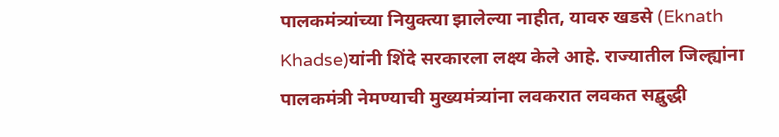पालकमंत्र्यांच्या नियुक्त्या झालेल्या नाहीत, यावरु खडसे (Eknath Khadse)यांनी शिंदे सरकारला लक्ष्य केले आहे. राज्यातील जिल्ह्यांना पालकमंत्री नेमण्याची मुख्यमंत्र्यांना लवकरात लवकत सद्बुद्धी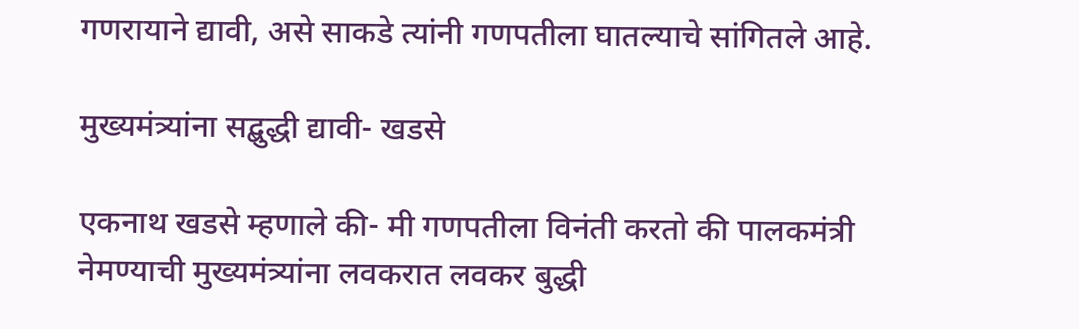गणरायाने द्यावी, असे साकडे त्यांनी गणपतीला घातल्याचे सांगितले आहे.

मुख्यमंत्र्यांना सद्बुद्धी द्यावी- खडसे

एकनाथ खडसे म्हणाले की- मी गणपतीला विनंती करतो की पालकमंत्री नेमण्याची मुख्यमंत्र्यांना लवकरात लवकर बुद्धी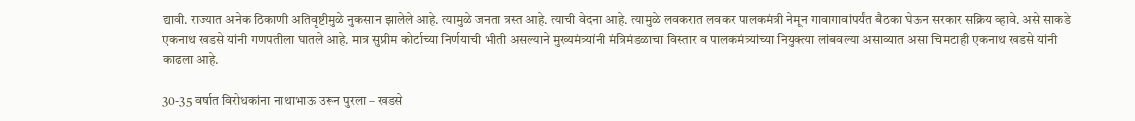द्यावी. राज्यात अनेक ठिकाणी अतिवृष्टीमुळे नुकसान झालेले आहे. त्यामुळे जनता त्रस्त आहे. त्याची वेदना आहे. त्यामुळे लवकरात लवकर पालकमंत्री नेमून गावागावांपर्यंत बैठका घेऊन सरकार सक्रिय व्हावे. असे साकडे एकनाथ खडसे यांनी गणपतीला घातले आहे. मात्र सुप्रीम कोर्टाच्या निर्णयाची भीती असल्याने मुख्यमंत्र्यांनी मंत्रिमंडळाचा विस्तार व पालकमंत्र्यांच्या नियुक्त्या लांबवल्या असाव्यात असा चिमटाही एकनाथ खडसे यांनी काढला आहे.

30-35 वर्षात विरोधकांना नाथाभाऊ उरून पुरला – खडसे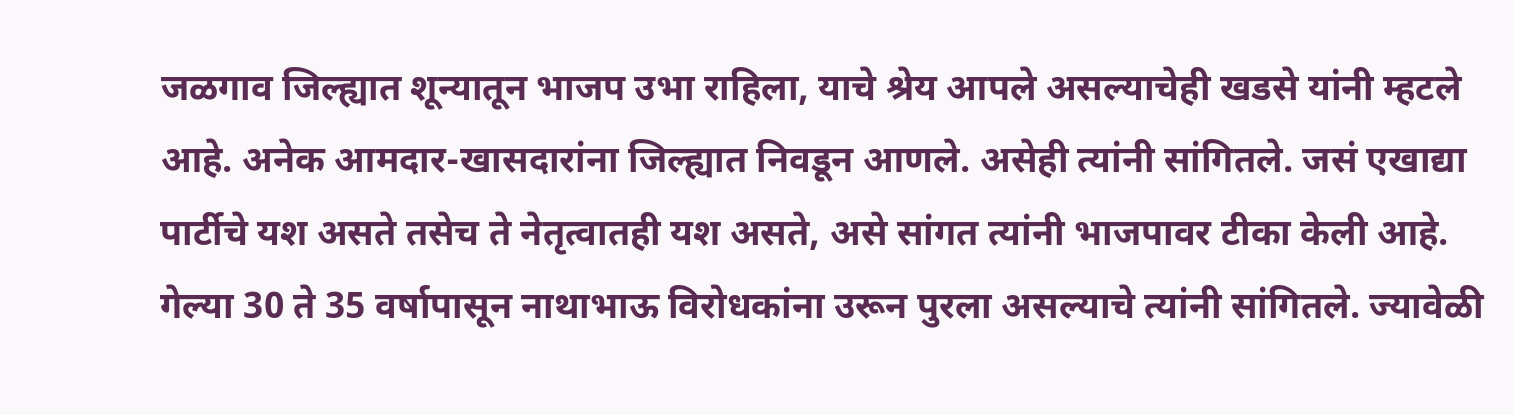जळगाव जिल्ह्यात शून्यातून भाजप उभा राहिला, याचे श्रेय आपले असल्याचेही खडसे यांनी म्हटले आहे. अनेक आमदार-खासदारांना जिल्ह्यात निवडून आणले. असेही त्यांनी सांगितले. जसं एखाद्या पार्टीचे यश असते तसेच ते नेतृत्वातही यश असते, असे सांगत त्यांनी भाजपावर टीका केली आहे. गेल्या 30 ते 35 वर्षापासून नाथाभाऊ विरोधकांना उरून पुरला असल्याचे त्यांनी सांगितले. ज्यावेळी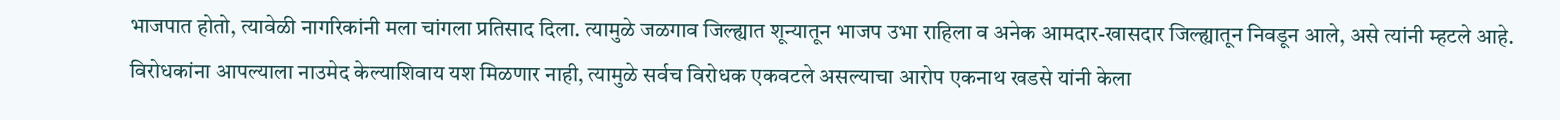भाजपात होतो, त्यावेळी नागरिकांनी मला चांगला प्रतिसाद दिला. त्यामुळे जळगाव जिल्ह्यात शून्यातून भाजप उभा राहिला व अनेक आमदार-खासदार जिल्ह्यातून निवडून आले, असे त्यांनी म्हटले आहे. विरोधकांना आपल्याला नाउमेद केल्याशिवाय यश मिळणार नाही, त्यामुळे सर्वच विरोधक एकवटले असल्याचा आरोप एकनाथ खडसे यांनी केला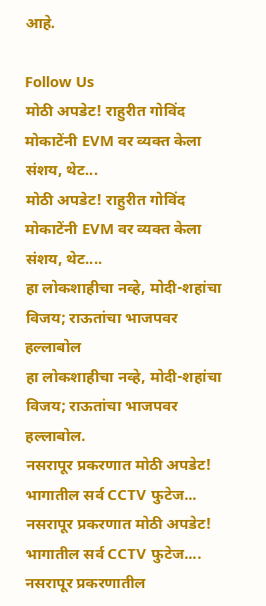आहे.

Follow Us
मोठी अपडेट! राहुरीत गोविंद मोकाटेंनी EVM वर व्यक्त केला संशय, थेट...
मोठी अपडेट! राहुरीत गोविंद मोकाटेंनी EVM वर व्यक्त केला संशय, थेट....
हा लोकशाहीचा नव्हे, मोदी-शहांचा विजय; राऊतांचा भाजपवर हल्लाबोल
हा लोकशाहीचा नव्हे, मोदी-शहांचा विजय; राऊतांचा भाजपवर हल्लाबोल.
नसरापूर प्रकरणात मोठी अपडेट! भागातील सर्व CCTV फुटेज...
नसरापूर प्रकरणात मोठी अपडेट! भागातील सर्व CCTV फुटेज....
नसरापूर प्रकरणातील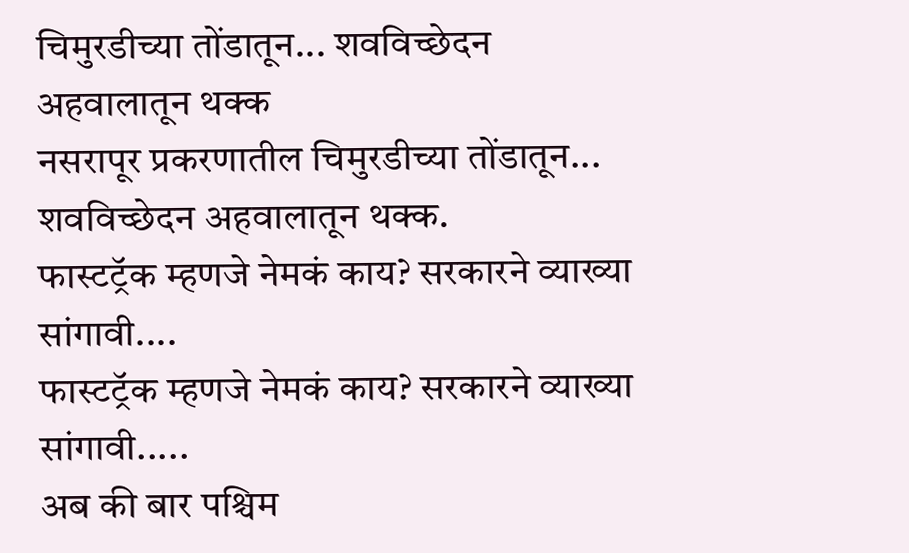चिमुरडीच्या तोंडातून... शवविच्छेदन अहवालातून थक्क
नसरापूर प्रकरणातील चिमुरडीच्या तोंडातून... शवविच्छेदन अहवालातून थक्क.
फास्टट्रॅक म्हणजे नेमकं काय? सरकारने व्याख्या सांगावी....
फास्टट्रॅक म्हणजे नेमकं काय? सरकारने व्याख्या सांगावी.....
अब की बार पश्चिम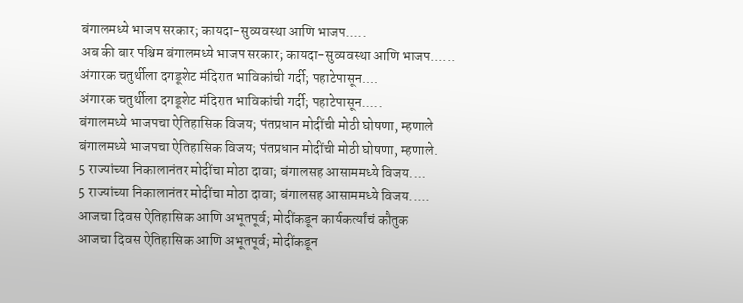बंगालमध्ये भाजप सरकार; कायदा-सुव्यवस्था आणि भाजप.....
अब की बार पश्चिम बंगालमध्ये भाजप सरकार; कायदा-सुव्यवस्था आणि भाजप......
अंगारक चतुर्थीला दगडूशेट मंदिरात भाविकांची गर्दी; पहाटेपासून....
अंगारक चतुर्थीला दगडूशेट मंदिरात भाविकांची गर्दी; पहाटेपासून.....
बंगालमध्ये भाजपचा ऐतिहासिक विजय; पंतप्रधान मोदींची मोठी घोषणा, म्हणाले
बंगालमध्ये भाजपचा ऐतिहासिक विजय; पंतप्रधान मोदींची मोठी घोषणा, म्हणाले.
5 राज्यांच्या निकालानंतर मोदींचा मोठा दावा; बंगालसह आसाममध्ये विजय....
5 राज्यांच्या निकालानंतर मोदींचा मोठा दावा; बंगालसह आसाममध्ये विजय.....
आजचा दिवस ऐतिहासिक आणि अभूतपूर्व; मोदींकडून कार्यकर्त्यांचं कौतुक
आजचा दिवस ऐतिहासिक आणि अभूतपूर्व; मोदींकडून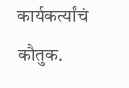कार्यकर्त्यांचं कौतुक.